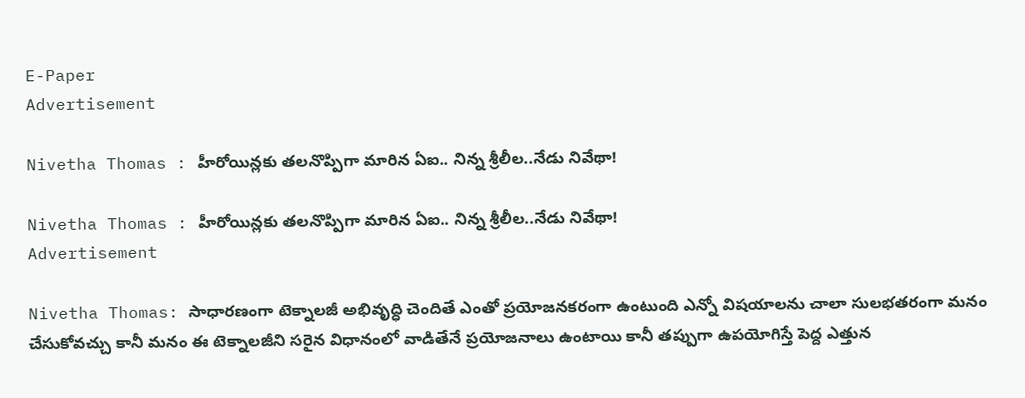E-Paper
Advertisement

Nivetha Thomas : హీరోయిన్లకు తలనొప్పిగా మారిన ఏఐ.. నిన్న శ్రీలీల..నేడు నివేథా!

Nivetha Thomas : హీరోయిన్లకు తలనొప్పిగా మారిన ఏఐ.. నిన్న శ్రీలీల..నేడు నివేథా!
Advertisement

Nivetha Thomas: సాధారణంగా టెక్నాలజీ అభివృద్ధి చెందితే ఎంతో ప్రయోజనకరంగా ఉంటుంది ఎన్నో విషయాలను చాలా సులభతరంగా మనం చేసుకోవచ్చు కానీ మనం ఈ టెక్నాలజీని సరైన విధానంలో వాడితేనే ప్రయోజనాలు ఉంటాయి కానీ తప్పుగా ఉపయోగిస్తే పెద్ద ఎత్తున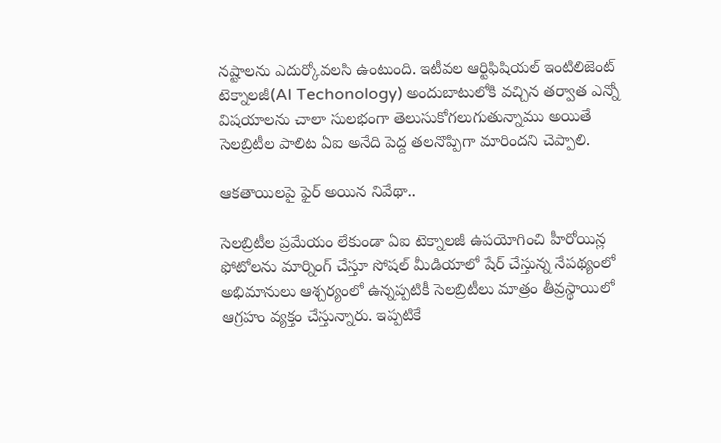నష్టాలను ఎదుర్కోవలసి ఉంటుంది. ఇటీవల ఆర్టిఫిషియల్ ఇంటిలిజెంట్ టెక్నాలజీ(AI Techonology) అందుబాటులోకి వచ్చిన తర్వాత ఎన్నో విషయాలను చాలా సులభంగా తెలుసుకోగలుగుతున్నాము అయితే సెలబ్రిటీల పాలిట ఏఐ అనేది పెద్ద తలనొప్పిగా మారిందని చెప్పాలి.

ఆకతాయిలపై ఫైర్ అయిన నివేథా..

సెలబ్రిటీల ప్రమేయం లేకుండా ఏఐ టెక్నాలజీ ఉపయోగించి హీరోయిన్ల ఫోటోలను మార్నింగ్ చేస్తూ సోషల్ మీడియాలో షేర్ చేస్తున్న నేపథ్యంలో అభిమానులు ఆశ్చర్యంలో ఉన్నప్పటికీ సెలబ్రిటీలు మాత్రం తీవ్రస్థాయిలో ఆగ్రహం వ్యక్తం చేస్తున్నారు. ఇప్పటికే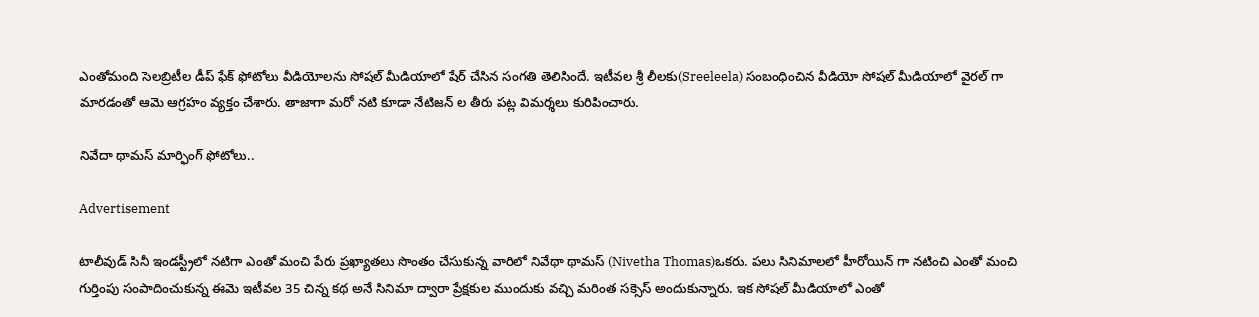ఎంతోమంది సెలబ్రిటీల డీప్ ఫేక్ ఫోటోలు వీడియోలను సోషల్ మీడియాలో షేర్ చేసిన సంగతి తెలిసిందే. ఇటీవల శ్రీ లీలకు(Sreeleela) సంబంధించిన వీడియో సోషల్ మీడియాలో వైరల్ గా మారడంతో ఆమె ఆగ్రహం వ్యక్తం చేశారు. తాజాగా మరో నటి కూడా నేటిజన్ ల తీరు పట్ల విమర్శలు కురిపించారు.

నివేదా థామస్ మార్ఫింగ్ ఫోటోలు..

Advertisement

టాలీవుడ్ సినీ ఇండస్ట్రీలో నటిగా ఎంతో మంచి పేరు ప్రఖ్యాతలు సొంతం చేసుకున్న వారిలో నివేథా థామస్ (Nivetha Thomas)ఒకరు. పలు సినిమాలలో హీరోయిన్ గా నటించి ఎంతో మంచి గుర్తింపు సంపాదించుకున్న ఈమె ఇటీవల 35 చిన్న కథ అనే సినిమా ద్వారా ప్రేక్షకుల ముందుకు వచ్చి మరింత సక్సెస్ అందుకున్నారు. ఇక సోషల్ మీడియాలో ఎంతో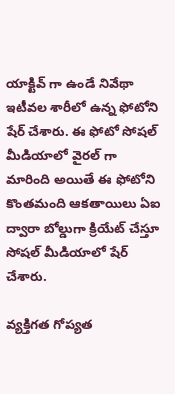యాక్టివ్ గా ఉండే నివేథా ఇటీవల శారీలో ఉన్న ఫోటోని షేర్ చేశారు. ఈ ఫోటో సోషల్ మీడియాలో వైరల్ గా మారింది అయితే ఈ ఫోటోని కొంతమంది ఆకతాయిలు ఏఐ ద్వారా బోల్డుగా క్రియేట్ చేస్తూ సోషల్ మీడియాలో షేర్ చేశారు.

వ్యక్తిగత గోప్యత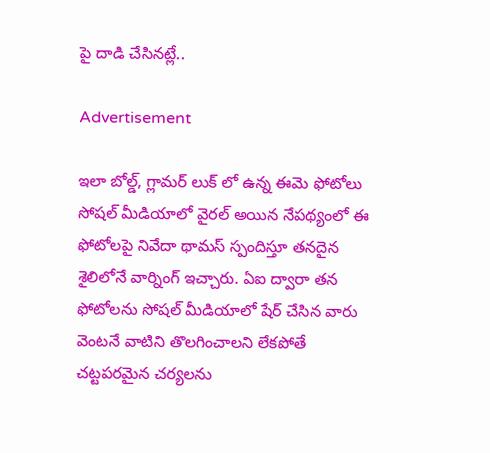పై దాడి చేసినట్లే..

Advertisement

ఇలా బోల్డ్, గ్లామర్ లుక్ లో ఉన్న ఈమె ఫోటోలు సోషల్ మీడియాలో వైరల్ అయిన నేపథ్యంలో ఈ ఫోటోలపై నివేదా థామస్ స్పందిస్తూ తనదైన శైలిలోనే వార్నింగ్ ఇచ్చారు. ఏఐ ద్వారా తన ఫోటోలను సోషల్ మీడియాలో షేర్ చేసిన వారు వెంటనే వాటిని తొలగించాలని లేకపోతే చట్టపరమైన చర్యలను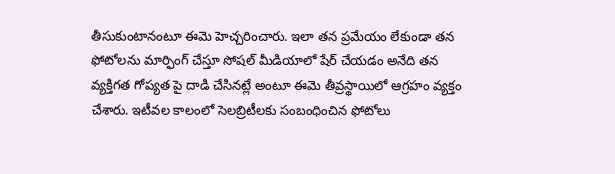తీసుకుంటానంటూ ఈమె హెచ్చరించారు. ఇలా తన ప్రమేయం లేకుండా తన ఫోటోలను మార్ఫింగ్ చేస్తూ సోషల్ మీడియాలో షేర్ చేయడం అనేది తన వ్యక్తిగత గోప్యత పై దాడి చేసినట్లే అంటూ ఈమె తీవ్రస్థాయిలో ఆగ్రహం వ్యక్తం చేశారు. ఇటీవల కాలంలో సెలబ్రిటీలకు సంబంధించిన ఫోటోలు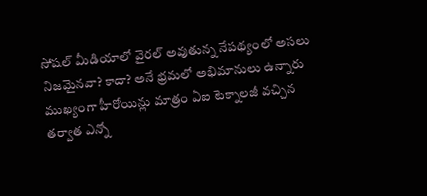సోషల్ మీడియాలో వైరల్ అవుతున్న నేపథ్యంలో అసలు నిజమైనవా? కాదా? అనే భ్రమలో అభిమానులు ఉన్నారు ముఖ్యంగా హీరోయిన్లు మాత్రం ఏఐ టెక్నాలజీ వచ్చిన తర్వాత ఎన్నో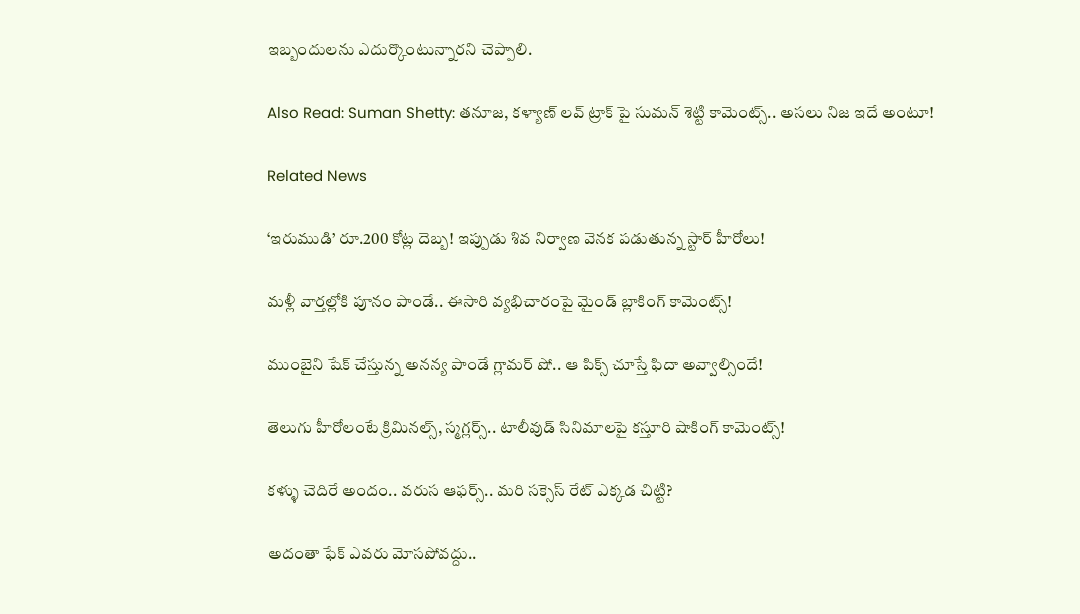ఇబ్బందులను ఎదుర్కొంటున్నారని చెప్పాలి.

Also Read: Suman Shetty: తనూజ, కళ్యాణ్ లవ్ ట్రాక్ పై సుమన్ శెట్టి కామెంట్స్.. అసలు నిజ ఇదే అంటూ!

Related News

‘ఇరుముడి’ రూ.200 కోట్ల దెబ్బ! ఇప్పుడు శివ నిర్వాణ వెనక పడుతున్న స్టార్ హీరోలు!

మళ్లీ వార్తల్లోకి పూనం పాండే.. ఈసారి వ్యభిచారంపై మైండ్ బ్లాకింగ్ కామెంట్స్!

ముంబైని షేక్ చేస్తున్న అనన్య పాండే గ్లామర్ షో.. ఆ పిక్స్ చూస్తే ఫిదా అవ్వాల్సిందే!

తెలుగు హీరోలంటే క్రిమినల్స్, స్మగ్లర్స్.. టాలీవుడ్ సినిమాలపై కస్తూరి షాకింగ్ కామెంట్స్!

కళ్ళు చెదిరే అందం.. వరుస ఆఫర్స్.. మరి సక్సెస్ రేట్ ఎక్కడ చిట్టి?

అదంతా ఫేక్ ఎవరు మోసపోవద్దు..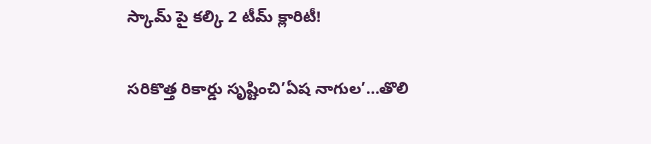స్కామ్ పై కల్కి 2 టీమ్ క్లారిటీ!

సరికొత్త రికార్డు సృష్టించి’ఏష నాగుల’…తొలి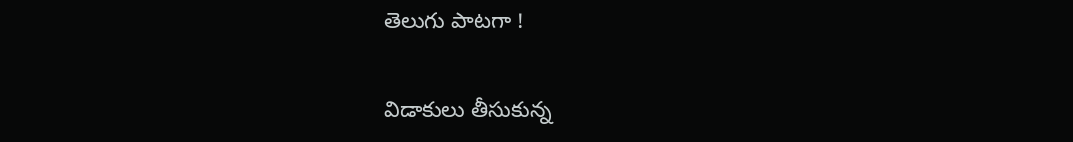తెలుగు పాటగా !

విడాకులు తీసుకున్న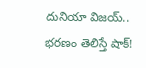దునియా విజయ్.. భరణం తెలిస్తే షాక్!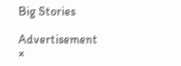Big Stories

Advertisement
×